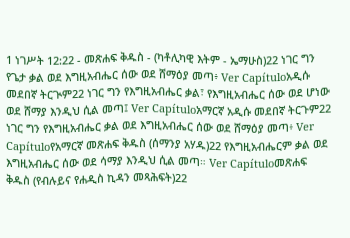1 ነገሥት 12:22 - መጽሐፍ ቅዱስ - (ካቶሊካዊ እትም - ኤማሁስ)22 ነገር ግን የጌታ ቃል ወደ እግዚአብሔር ሰው ወደ ሸማዕያ መጣ፥ Ver Capítuloአዲሱ መደበኛ ትርጒም22 ነገር ግን የእግዚአብሔር ቃል፣ የእግዚአብሔር ሰው ወደ ሆነው ወደ ሸማያ እንዲህ ሲል መጣ፤ Ver Capítuloአማርኛ አዲሱ መደበኛ ትርጉም22 ነገር ግን የእግዚአብሔር ቃል ወደ እግዚአብሔር ሰው ወደ ሸማዕያ መጣ፥ Ver Capítuloየአማርኛ መጽሐፍ ቅዱስ (ሰማንያ አሃዱ)22 የእግዚአብሔርም ቃል ወደ እግዚአብሔር ሰው ወደ ሳማያ እንዲህ ሲል መጣ። Ver Capítuloመጽሐፍ ቅዱስ (የብሉይና የሐዲስ ኪዳን መጻሕፍት)22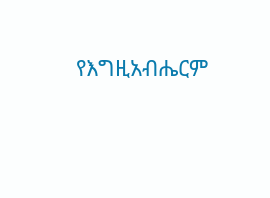የእግዚአብሔርም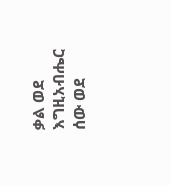ቃል ወደ እግዚአብሔር ሰው ወደ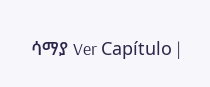ሳማያ Ver Capítulo |